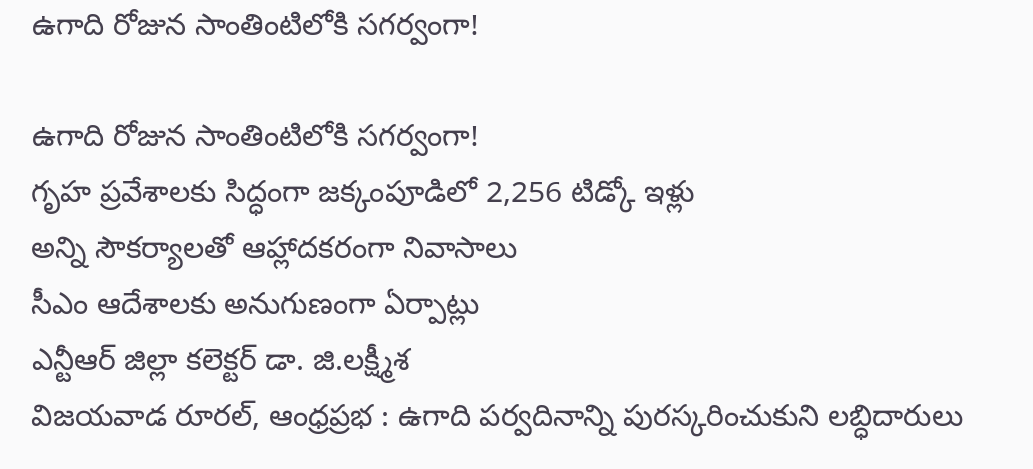ఉగాది రోజున సాంతింటిలోకి సగర్వంగా!

ఉగాది రోజున సాంతింటిలోకి సగర్వంగా!
గృహ ప్రవేశాలకు సిద్ధంగా జక్కంపూడిలో 2,256 టిడ్కో ఇళ్లు
అన్ని సౌకర్యాలతో ఆహ్లాదకరంగా నివాసాలు
సీఎం ఆదేశాలకు అనుగుణంగా ఏర్పాట్లు
ఎన్టీఆర్ జిల్లా కలెక్టర్ డా. జి.లక్ష్మీశ
విజయవాడ రూరల్, ఆంధ్రప్రభ : ఉగాది పర్వదినాన్ని పురస్కరించుకుని లబ్ధిదారులు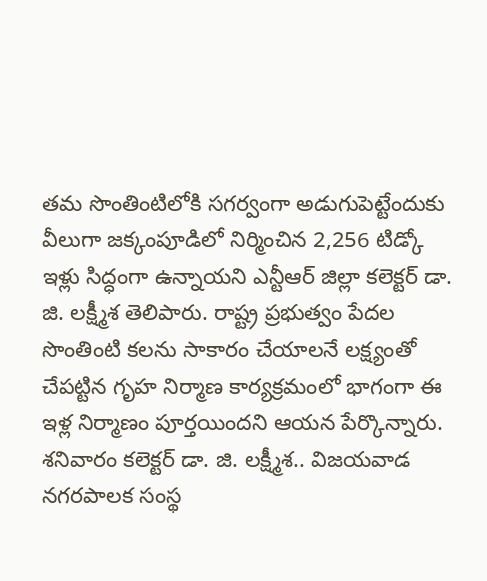తమ సొంతింటిలోకి సగర్వంగా అడుగుపెట్టేందుకు వీలుగా జక్కంపూడిలో నిర్మించిన 2,256 టిడ్కో ఇళ్లు సిద్ధంగా ఉన్నాయని ఎన్టీఆర్ జిల్లా కలెక్టర్ డా. జి. లక్ష్మీశ తెలిపారు. రాష్ట్ర ప్రభుత్వం పేదల సొంతింటి కలను సాకారం చేయాలనే లక్ష్యంతో చేపట్టిన గృహ నిర్మాణ కార్యక్రమంలో భాగంగా ఈ ఇళ్ల నిర్మాణం పూర్తయిందని ఆయన పేర్కొన్నారు. శనివారం కలెక్టర్ డా. జి. లక్ష్మీశ.. విజయవాడ నగరపాలక సంస్థ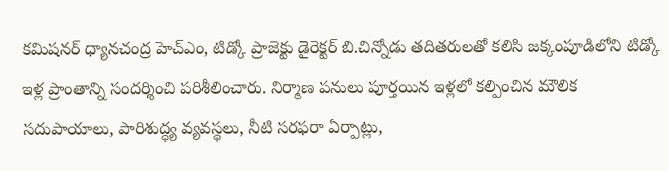కమిషనర్ ధ్యానచంద్ర హెచ్ఎం, టిడ్కో ప్రాజెక్టు డైరెక్టర్ బి.చిన్నోడు తదితరులతో కలిసి జక్కంపూడిలోని టిడ్కో ఇళ్ల ప్రాంతాన్ని సందర్శించి పరిశీలించారు. నిర్మాణ పనులు పూర్తయిన ఇళ్లలో కల్పించిన మౌలిక సదుపాయాలు, పారిశుద్ధ్య వ్యవస్థలు, నీటి సరఫరా ఏర్పాట్లు,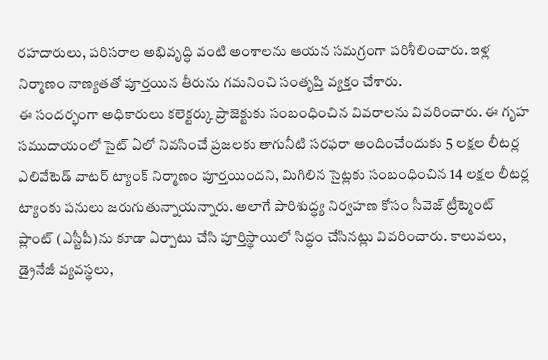రహదారులు, పరిసరాల అభివృద్ధి వంటి అంశాలను ఆయన సమగ్రంగా పరిశీలించారు. ఇళ్ల నిర్మాణం నాణ్యతతో పూర్తయిన తీరును గమనించి సంతృప్తి వ్యక్తం చేశారు.
ఈ సందర్భంగా అధికారులు కలెక్టర్కు ప్రాజెక్టుకు సంబంధించిన వివరాలను వివరించారు. ఈ గృహ సముదాయంలో సైట్ ఏలో నివసించే ప్రజలకు తాగునీటి సరఫరా అందించేందుకు 5 లక్షల లీటర్ల ఎలివేటెడ్ వాటర్ ట్యాంక్ నిర్మాణం పూర్తయిందని, మిగిలిన సైట్లకు సంబంధించిన 14 లక్షల లీటర్ల ట్యాంకు పనులు జరుగుతున్నాయన్నారు. అలాగే పారిశుద్ధ్య నిర్వహణ కోసం సీవెజ్ ట్రీట్మెంట్ ప్లాంట్ (ఎస్టీపీ)ను కూడా ఏర్పాటు చేసి పూర్తిస్థాయిలో సిద్ధం చేసినట్లు వివరించారు. కాలువలు, డ్రైనేజీ వ్యవస్థలు,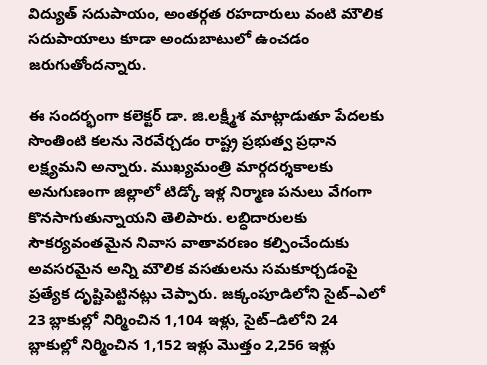విద్యుత్ సదుపాయం, అంతర్గత రహదారులు వంటి మౌలిక సదుపాయాలు కూడా అందుబాటులో ఉంచడం జరుగుతోందన్నారు.

ఈ సందర్భంగా కలెక్టర్ డా. జి.లక్ష్మీశ మాట్లాడుతూ పేదలకు సొంతింటి కలను నెరవేర్చడం రాష్ట్ర ప్రభుత్వ ప్రధాన లక్ష్యమని అన్నారు. ముఖ్యమంత్రి మార్గదర్శకాలకు అనుగుణంగా జిల్లాలో టిడ్కో ఇళ్ల నిర్మాణ పనులు వేగంగా కొనసాగుతున్నాయని తెలిపారు. లబ్ధిదారులకు సౌకర్యవంతమైన నివాస వాతావరణం కల్పించేందుకు అవసరమైన అన్ని మౌలిక వసతులను సమకూర్చడంపై ప్రత్యేక దృష్టిపెట్టినట్లు చెప్పారు. జక్కంపూడిలోని సైట్–ఎలో 23 బ్లాకుల్లో నిర్మించిన 1,104 ఇళ్లు, సైట్–డిలోని 24 బ్లాకుల్లో నిర్మించిన 1,152 ఇళ్లు మొత్తం 2,256 ఇళ్లు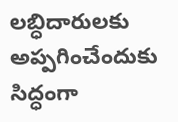లబ్ధిదారులకు అప్పగించేందుకు సిద్ధంగా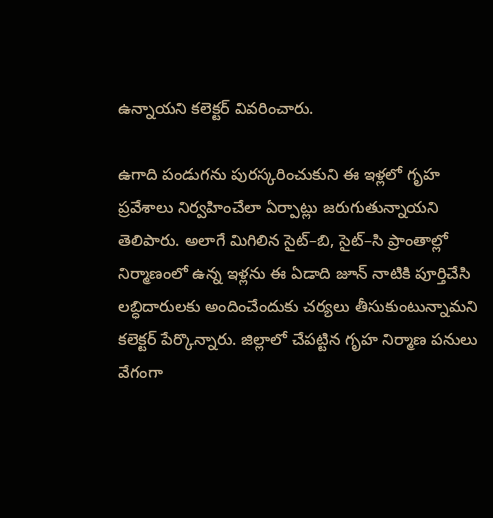ఉన్నాయని కలెక్టర్ వివరించారు.

ఉగాది పండుగను పురస్కరించుకుని ఈ ఇళ్లలో గృహ ప్రవేశాలు నిర్వహించేలా ఏర్పాట్లు జరుగుతున్నాయని తెలిపారు. అలాగే మిగిలిన సైట్–బి, సైట్–సి ప్రాంతాల్లో నిర్మాణంలో ఉన్న ఇళ్లను ఈ ఏడాది జూన్ నాటికి పూర్తిచేసి లబ్ధిదారులకు అందించేందుకు చర్యలు తీసుకుంటున్నామని కలెక్టర్ పేర్కొన్నారు. జిల్లాలో చేపట్టిన గృహ నిర్మాణ పనులు వేగంగా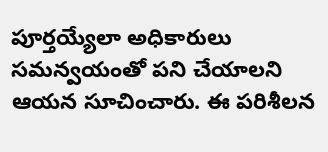పూర్తయ్యేలా అధికారులు సమన్వయంతో పని చేయాలని ఆయన సూచించారు. ఈ పరిశీలన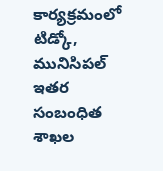కార్యక్రమంలో టిడ్కో, మునిసిపల్ ఇతర సంబంధిత శాఖల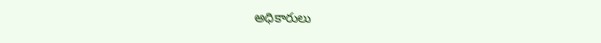అధికారులు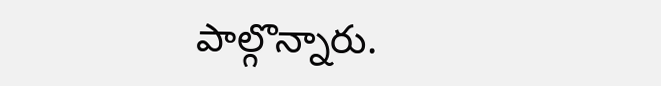పాల్గొన్నారు.